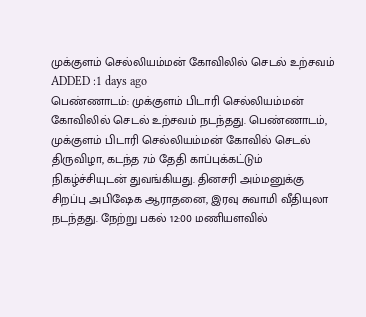முக்குளம் செல்லியம்மன் கோவிலில் செடல் உற்சவம்
ADDED :1 days ago
பெண்ணாடம்: முக்குளம் பிடாரி செல்லியம்மன் கோவிலில் செடல் உற்சவம் நடந்தது. பெண்ணாடம், முக்குளம் பிடாரி செல்லியம்மன் கோவில் செடல் திருவிழா, கடந்த 7ம் தேதி காப்புக்கட்டும் நிகழ்ச்சியுடன் துவங்கியது. தினசரி அம்மனுக்கு சிறப்பு அபிஷேக ஆராதனை, இரவு சுவாமி வீதியுலா நடந்தது. நேற்று பகல் 12:00 மணியளவில்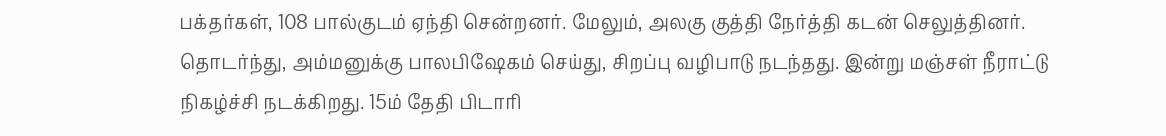பக்தர்கள், 108 பால்குடம் ஏந்தி சென்றனர். மேலும், அலகு குத்தி நேர்த்தி கடன் செலுத்தினர். தொடர்ந்து, அம்மனுக்கு பாலபிஷேகம் செய்து, சிறப்பு வழிபாடு நடந்தது. இன்று மஞ்சள் நீராட்டு நிகழ்ச்சி நடக்கிறது. 15ம் தேதி பிடாரி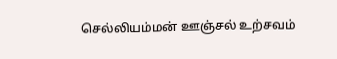செல்லியம்மன் ஊஞ்சல் உற்சவம்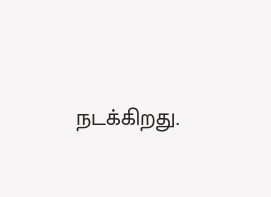நடக்கிறது.